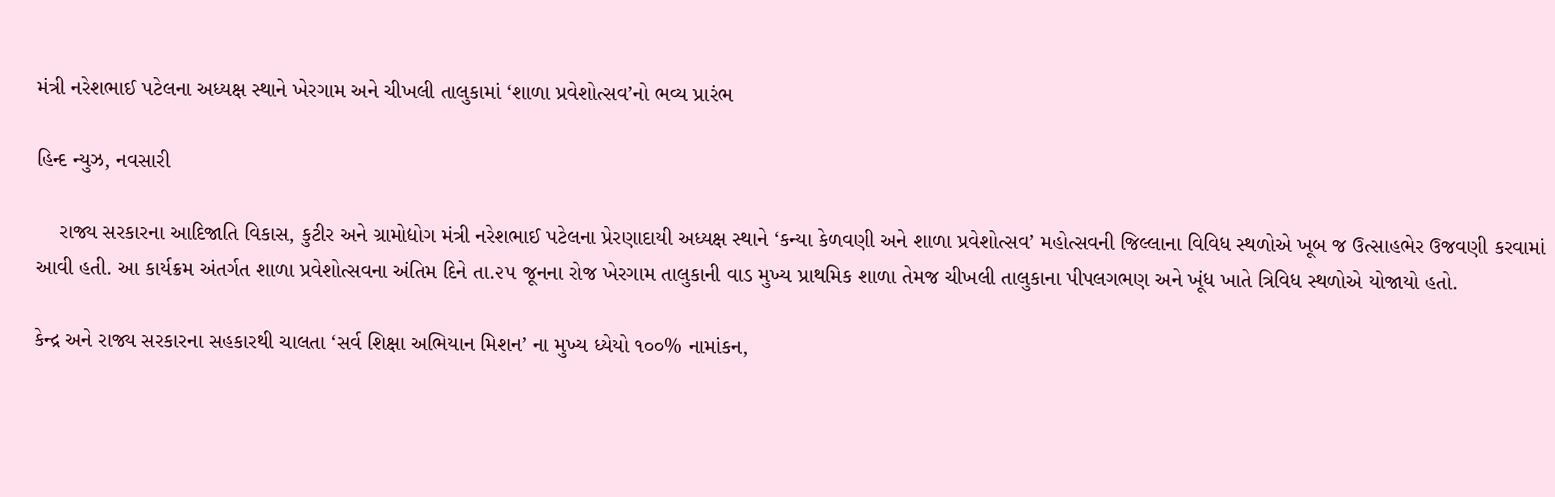મંત્રી નરેશભાઈ પટેલના અધ્યક્ષ સ્થાને ખેરગામ અને ચીખલી તાલુકામાં ‘શાળા પ્રવેશોત્સવ’નો ભવ્ય પ્રારંભ

હિન્દ ન્યુઝ, નવસારી

    રાજ્ય સરકારના આદિજાતિ વિકાસ, કુટીર અને ગ્રામોદ્યોગ મંત્રી નરેશભાઈ પટેલના પ્રેરણાદાયી અધ્યક્ષ સ્થાને ‘કન્યા કેળવણી અને શાળા પ્રવેશોત્સવ’ મહોત્સવની જિલ્લાના વિવિધ સ્થળોએ ખૂબ જ ઉત્સાહભેર ઉજવણી કરવામાં આવી હતી. આ કાર્યક્રમ અંતર્ગત શાળા પ્રવેશોત્સવના અંતિમ દિને તા.૨૫ જૂનના રોજ ખેરગામ તાલુકાની વાડ મુખ્ય પ્રાથમિક શાળા તેમજ ચીખલી તાલુકાના પીપલગભણ અને ખૂંધ ખાતે ત્રિવિધ સ્થળોએ યોજાયો હતો.

કેન્દ્ર અને રાજ્ય સરકારના સહકારથી ચાલતા ‘સર્વ શિક્ષા અભિયાન મિશન’ ના મુખ્ય ધ્યેયો ૧૦૦% નામાંકન,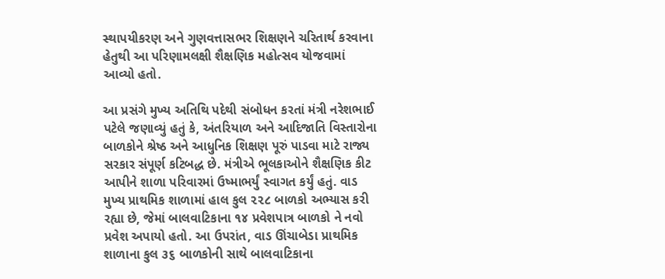સ્થાપયીકરણ અને ગુણવત્તાસભર શિક્ષણને ચરિતાર્થ કરવાના હેતુથી આ પરિણામલક્ષી શૈક્ષણિક મહોત્સવ યોજવામાં આવ્યો હતો.

આ પ્રસંગે મુખ્ય અતિથિ પદેથી સંબોધન કરતાં મંત્રી નરેશભાઈ પટેલે જણાવ્યું હતું કે, અંતરિયાળ અને આદિજાતિ વિસ્તારોના બાળકોને શ્રેષ્ઠ અને આધુનિક શિક્ષણ પૂરું પાડવા માટે રાજ્ય સરકાર સંપૂર્ણ કટિબદ્ધ છે. મંત્રીએ ભૂલકાઓને શૈક્ષણિક કીટ આપીને શાળા પરિવારમાં ઉષ્માભર્યું સ્વાગત કર્યું હતું. વાડ મુખ્ય પ્રાથમિક શાળામાં હાલ કુલ ૨૨૮ બાળકો અભ્યાસ કરી રહ્યા છે, જેમાં બાલવાટિકાના ૧૪ પ્રવેશપાત્ર બાળકો ને નવો પ્રવેશ અપાયો હતો. આ ઉપરાંત, વાડ ઊંચાબેડા પ્રાથમિક શાળાના કુલ ૩૬ બાળકોની સાથે બાલવાટિકાના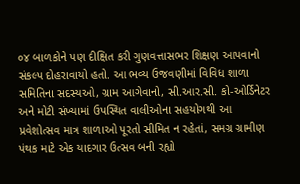૦૪ બાળકોને પણ દીક્ષિત કરી ગુણવત્તાસભર શિક્ષણ આપવાનો સંકલ્પ દોહરાવાયો હતો. આ ભવ્ય ઉજવણીમાં વિવિધ શાળા સમિતિના સદસ્યઓ, ગ્રામ આગેવાનો, સી.આર.સી. કો-ઓર્ડિનેટર અને મોટી સંખ્યામાં ઉપસ્થિત વાલીઓના સહયોગથી આ પ્રવેશોત્સવ માત્ર શાળાઓ પૂરતો સીમિત ન રહેતાં, સમગ્ર ગ્રામીણ પંથક માટે એક યાદગાર ઉત્સવ બની રહ્યો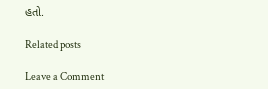હતો.

Related posts

Leave a Comment